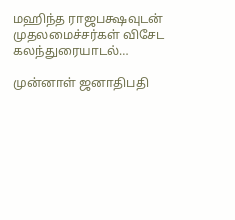மஹிந்த ராஜபக்ஷவுடன் முதலமைச்சர்கள் விசேட கலந்துரையாடல்…

முன்னாள் ஜனாதிபதி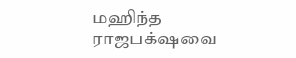மஹிந்த ராஜபக்‌ஷவை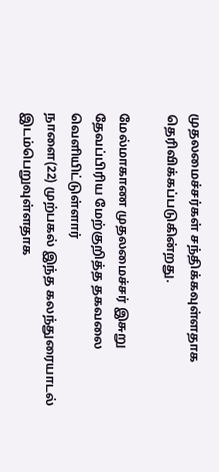முதலமைச்சர்கள் சந்திக்கவுள்ளதாக தெரிவிக்கப்படுகின்றது.

மேல்மாகாண முதலமைச்சர் இசுறு தேவப்பிரிய மேற்குறித்த தகவலை வௌியிட்டுள்ளார்
நாளை(22) முற்பகல் இந்த கலந்துரையாடல் இடம்பெறுவுள்ளதாக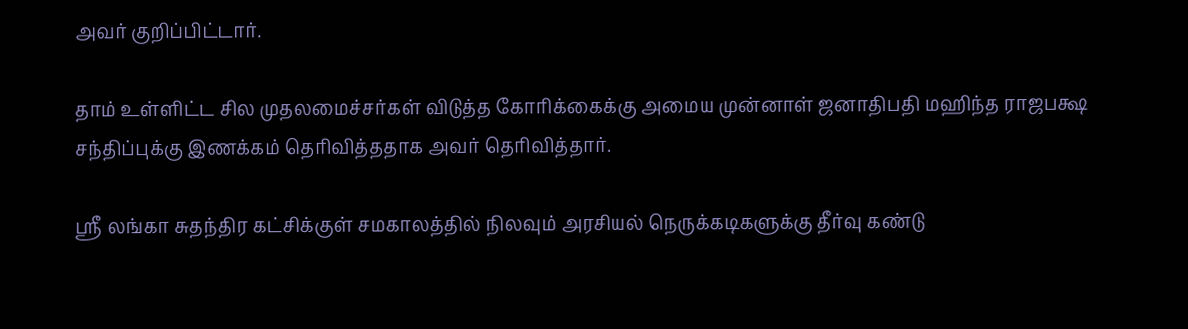அவர் குறிப்பிட்டார்.

தாம் உள்ளிட்ட சில முதலமைச்சர்கள் விடுத்த கோரிக்கைக்கு அமைய முன்னாள் ஜனாதிபதி மஹிந்த ராஜபக்ஷ சந்திப்புக்கு இணக்கம் தெரிவித்ததாக அவர் தெரிவித்தார்.

ஶ்ரீ லங்கா சுதந்திர கட்சிக்குள் சமகாலத்தில் நிலவும் அரசியல் நெருக்கடிகளுக்கு தீர்வு கண்டு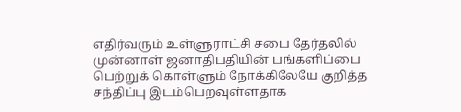எதிர்வரும் உள்ளுராட்சி சபை தேர்தலில் முன்னாள் ஜனாதிபதியின் பங்களிப்பை பெற்றுக் கொள்ளும் நோக்கிலேயே குறித்த சந்திப்பு இடம்பெறவுள்ளதாக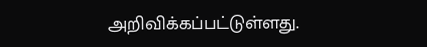அறிவிக்கப்பட்டுள்ளது.